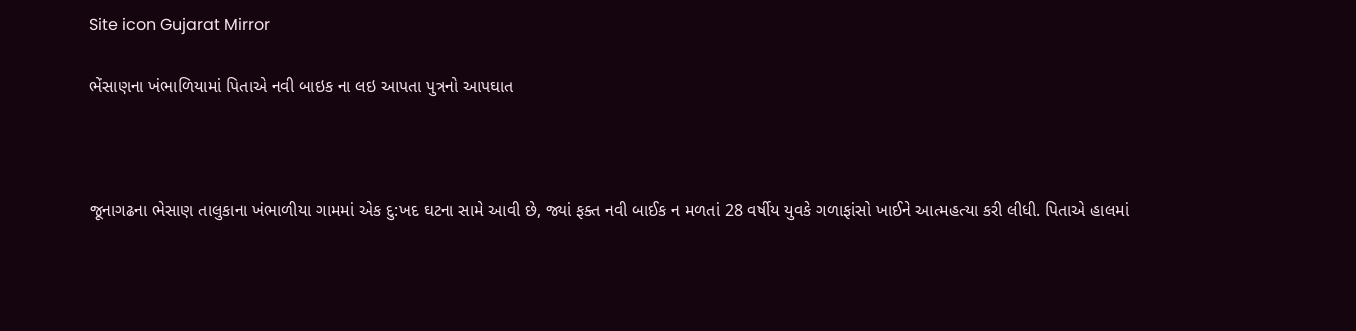Site icon Gujarat Mirror

ભેંસાણના ખંભાળિયામાં પિતાએ નવી બાઇક ના લઇ આપતા પુત્રનો આપઘાત



જૂનાગઢના ભેસાણ તાલુકાના ખંભાળીયા ગામમાં એક દુ:ખદ ઘટના સામે આવી છે, જ્યાં ફક્ત નવી બાઈક ન મળતાં 28 વર્ષીય યુવકે ગળાફાંસો ખાઈને આત્મહત્યા કરી લીધી. પિતાએ હાલમાં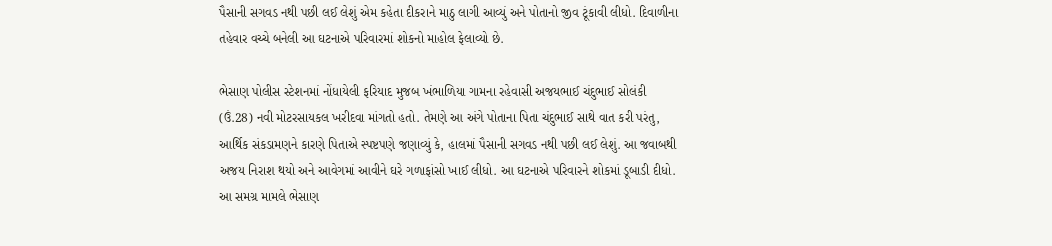પૈસાની સગવડ નથી પછી લઈ લેશું એમ કહેતા દીકરાને માઠુ લાગી આવ્યું અને પોતાનો જીવ ટૂંકાવી લીધો. દિવાળીના તહેવાર વચ્ચે બનેલી આ ઘટનાએ પરિવારમાં શોકનો માહોલ ફેલાવ્યો છે.

ભેસાણ પોલીસ સ્ટેશનમાં નોંધાયેલી ફરિયાદ મુજબ ખંભાળિયા ગામના રહેવાસી અજયભાઈ ચંદુભાઈ સોલંકી (ઉં.28) નવી મોટરસાયકલ ખરીદવા માંગતો હતો. તેમણે આ અંગે પોતાના પિતા ચંદુભાઈ સાથે વાત કરી પરંતુ, આર્થિક સંકડામણને કારણે પિતાએ સ્પષ્ટપણે જણાવ્યું કે, હાલમાં પૈસાની સગવડ નથી પછી લઈ લેશું. આ જવાબથી અજય નિરાશ થયો અને આવેગમાં આવીને ઘરે ગળાફાંસો ખાઈ લીધો. આ ઘટનાએ પરિવારને શોકમાં ડૂબાડી દીધો. આ સમગ્ર મામલે ભેસાણ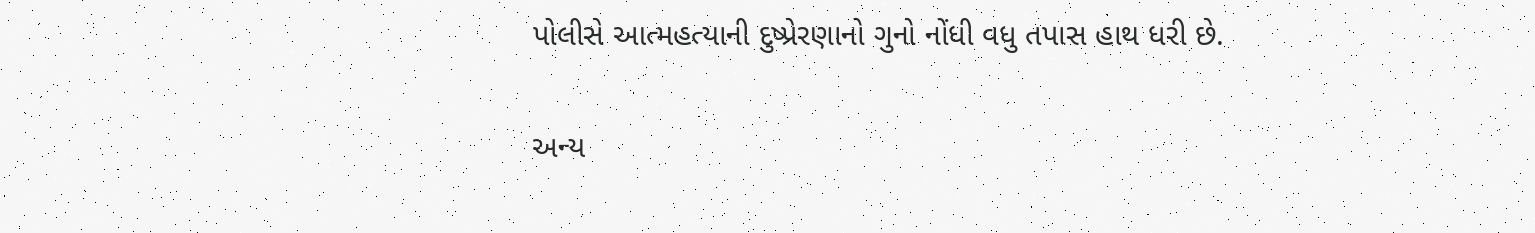પોલીસે આત્મહત્યાની દુષ્પ્રેરણાનો ગુનો નોંધી વધુ તપાસ હાથ ધરી છે.

અન્ય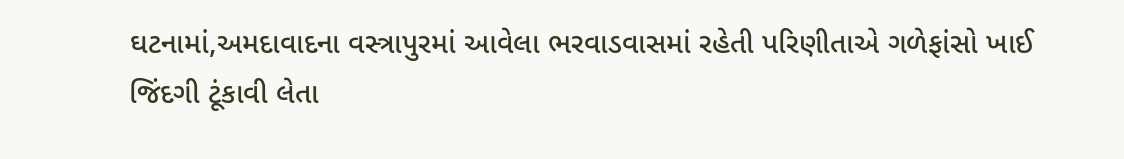ઘટનામાં,અમદાવાદના વસ્ત્રાપુરમાં આવેલા ભરવાડવાસમાં રહેતી પરિણીતાએ ગળેફાંસો ખાઈ જિંદગી ટૂંકાવી લેતા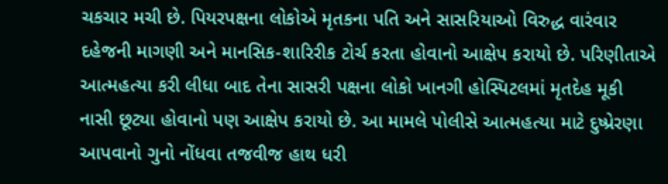ચકચાર મચી છે. પિયરપક્ષના લોકોએ મૃતકના પતિ અને સાસરિયાઓ વિરુદ્ધ વારંવાર દહેજની માગણી અને માનસિક-શારિરીક ટોર્ચ કરતા હોવાનો આક્ષેપ કરાયો છે. પરિણીતાએ આત્મહત્યા કરી લીધા બાદ તેના સાસરી પક્ષના લોકો ખાનગી હોસ્પિટલમાં મૃતદેહ મૂકી નાસી છૂટ્યા હોવાનો પણ આક્ષેપ કરાયો છે. આ મામલે પોલીસે આત્મહત્યા માટે દુષ્પ્રેરણા આપવાનો ગુનો નોંધવા તજવીજ હાથ ધરી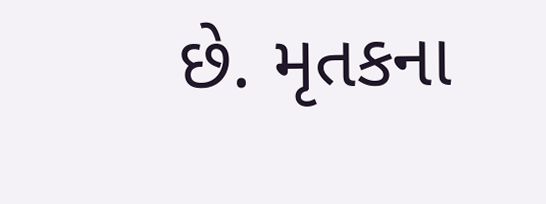છે. મૃતકના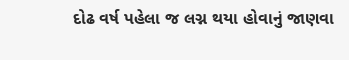દોઢ વર્ષ પહેલા જ લગ્ન થયા હોવાનું જાણવા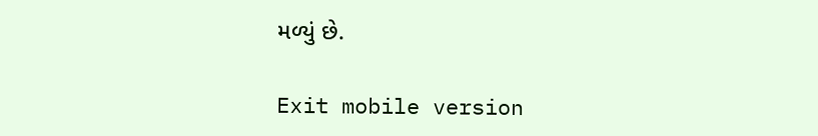મળ્યું છે.

Exit mobile version